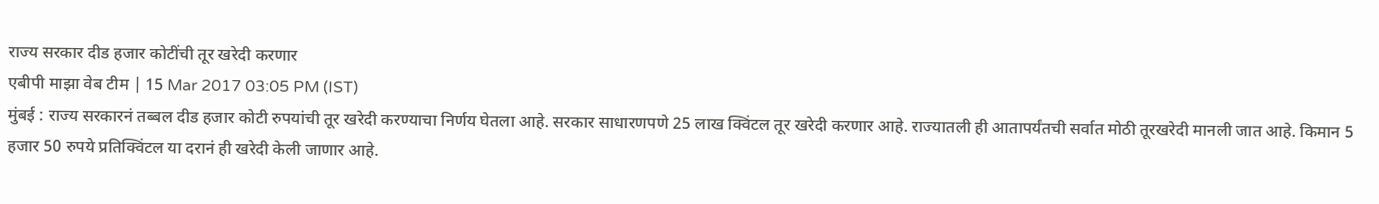राज्य सरकार दीड हजार कोटींची तूर खरेदी करणार
एबीपी माझा वेब टीम | 15 Mar 2017 03:05 PM (IST)
मुंबई : राज्य सरकारनं तब्बल दीड हजार कोटी रुपयांची तूर खरेदी करण्याचा निर्णय घेतला आहे. सरकार साधारणपणे 25 लाख क्विंटल तूर खरेदी करणार आहे. राज्यातली ही आतापर्यंतची सर्वात मोठी तूरखरेदी मानली जात आहे. किमान 5 हजार 50 रुपये प्रतिक्विंटल या दरानं ही खरेदी केली जाणार आहे.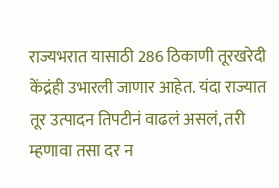राज्यभरात यासाठी 286 ठिकाणी तूरखरेदी केंद्रंही उभारली जाणार आहेत. यंदा राज्यात तूर उत्पादन तिपटीनं वाढलं असलं, तरी म्हणावा तसा दर न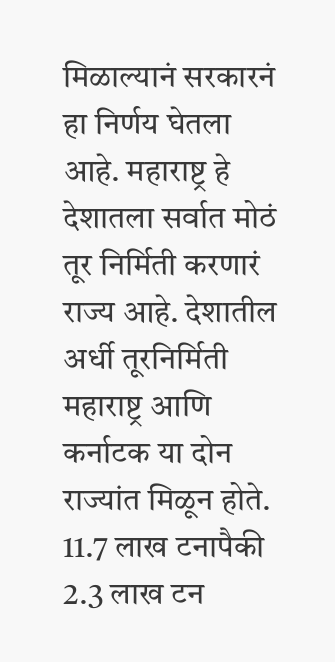मिळाल्यानं सरकारनं हा निर्णय घेतला आहे. महाराष्ट्र हे देशातला सर्वात मोठं तूर निर्मिती करणारं राज्य आहे. देशातील अर्धी तूरनिर्मिती महाराष्ट्र आणि कर्नाटक या दोन राज्यांत मिळून होते. 11.7 लाख टनापैकी 2.3 लाख टन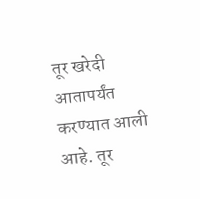तूर खरेदी आतापर्यंत करण्यात आली आहे. तूर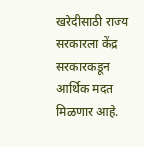खरेदीसाठी राज्य सरकारला केंद्र सरकारकडून आर्थिक मदत मिळणार आहे.